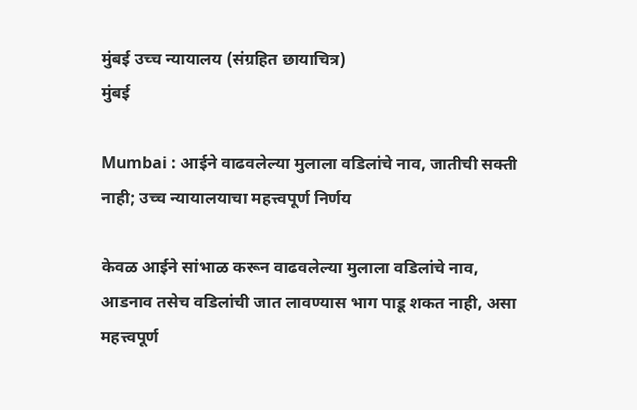मुंबई उच्च न्यायालय (संग्रहित छायाचित्र)
मुंबई

Mumbai : आईने वाढवलेल्या मुलाला वडिलांचे नाव, जातीची सक्ती नाही; उच्च न्यायालयाचा महत्त्वपूर्ण निर्णय

केवळ आईने सांभाळ करून वाढवलेल्या मुलाला वडिलांचे नाव, आडनाव तसेच वडिलांची जात लावण्यास भाग पाडू शकत नाही, असा महत्त्वपूर्ण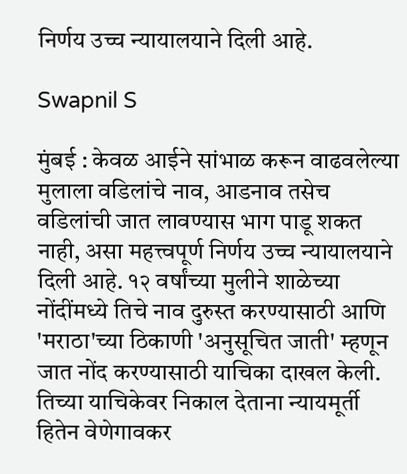निर्णय उच्च न्यायालयाने दिली आहे.

Swapnil S

मुंबई : केवळ आईने सांभाळ करून वाढवलेल्या मुलाला वडिलांचे नाव, आडनाव तसेच वडिलांची जात लावण्यास भाग पाडू शकत नाही, असा महत्त्वपूर्ण निर्णय उच्च न्यायालयाने दिली आहे. १२ वर्षांच्या मुलीने शाळेच्या नोंदींमध्ये तिचे नाव दुरुस्त करण्यासाठी आणि 'मराठा'च्या ठिकाणी 'अनुसूचित जाती' म्हणून जात नोंद करण्यासाठी याचिका दाखल केली. तिच्या याचिकेवर निकाल देताना न्यायमूर्ती हितेन वेणेगावकर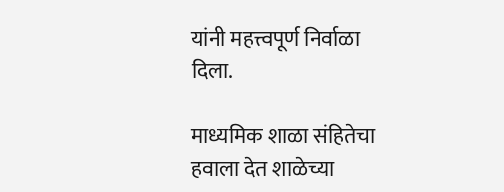यांनी महत्त्वपूर्ण निर्वाळा दिला.

माध्यमिक शाळा संहितेचा हवाला देत शाळेच्या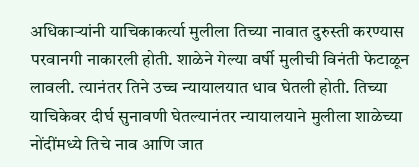अधिकाऱ्यांनी याचिकाकर्त्या मुलीला तिच्या नावात दुरुस्ती करण्यास परवानगी नाकारली होती. शाळेने गेल्या वर्षी मुलीची विनंती फेटाळून लावली. त्यानंतर तिने उच्च न्यायालयात धाव घेतली होती. तिच्या याचिकेवर दीर्घ सुनावणी घेतल्यानंतर न्यायालयाने मुलीला शाळेच्या नोंदींमध्ये तिचे नाव आणि जात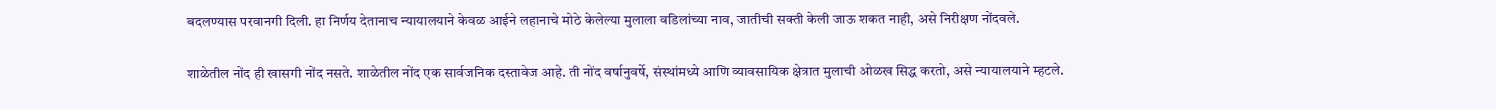बदलण्यास परवानगी दिली. हा निर्णय देतानाच न्यायालयाने केवळ आईने लहानाचे मोठे केलेल्या मुलाला वडिलांच्या नाव, जातीची सक्ती केली जाऊ शकत नाही, असे निरीक्षण नोंदवले.

शाळेतील नोंद ही खासगी नोंद नसते. शाळेतील नोंद एक सार्वजनिक दस्तावेज आहे. ती नोंद वर्षानुवर्षे, संस्थांमध्ये आणि व्यावसायिक क्षेत्रात मुलाची ओळख सिद्ध करतो, असे न्यायालयाने म्हटले.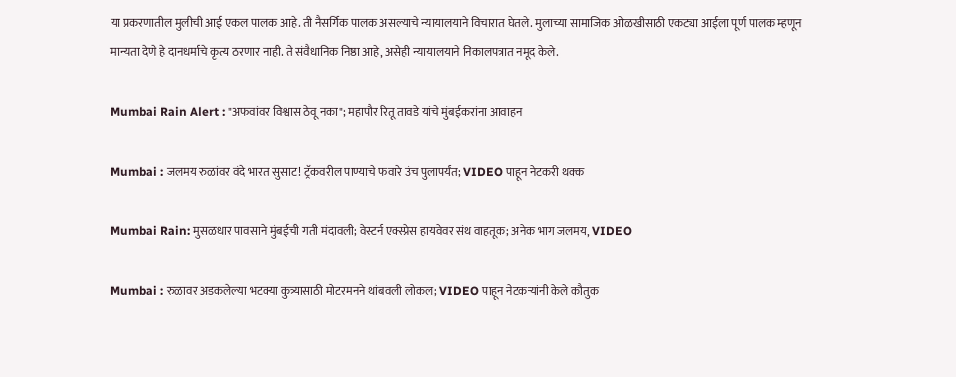या प्रकरणातील मुलीची आई एकल पालक आहे. ती नैसर्गिक पालक असल्याचे न्यायालयाने विचारात घेतले. मुलाच्या सामाजिक ओळखीसाठी एकट्या आईला पूर्ण पालक म्हणून मान्यता देणे हे दानधर्माचे कृत्य ठरणार नाही. ते संवैधानिक निष्ठा आहे, असेही न्यायालयाने निकालपत्रात नमूद केले.

Mumbai Rain Alert : "अफवांवर विश्वास ठेवू नका"; महापौर रितू तावडे यांचे मुंबईकरांना आवाहन

Mumbai : जलमय रुळांवर वंदे भारत सुसाट! ट्रॅकवरील पाण्याचे फवारे उंच पुलापर्यंत; VIDEO पाहून नेटकरी थक्क

Mumbai Rain: मुसळधार पावसाने मुंबईची गती मंदावली; वेस्टर्न एक्स्प्रेस हायवेवर संथ वाहतूक; अनेक भाग जलमय, VIDEO

Mumbai : रुळावर अडकलेल्या भटक्या कुत्र्यासाठी मोटरमनने थांबवली लोकल; VIDEO पाहून नेटकऱ्यांनी केले कौतुक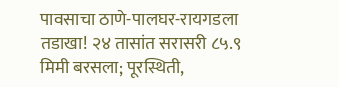पावसाचा ठाणे-पालघर-रायगडला तडाखा! २४ तासांत सरासरी ८५.९ मिमी बरसला; पूरस्थिती,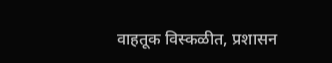वाहतूक विस्कळीत, प्रशासन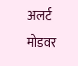अलर्ट मोडवर